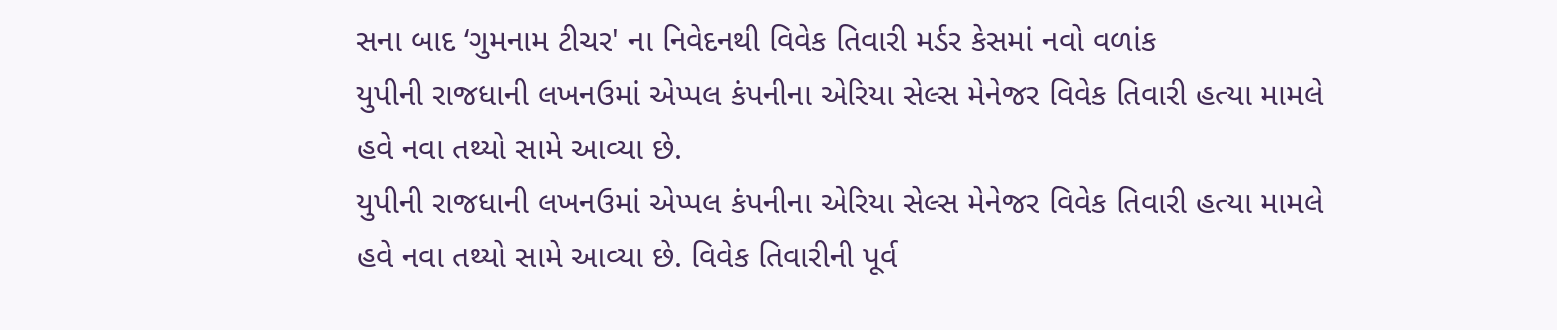સના બાદ ‘ગુમનામ ટીચર' ના નિવેદનથી વિવેક તિવારી મર્ડર કેસમાં નવો વળાંક
યુપીની રાજધાની લખનઉમાં એપ્પલ કંપનીના એરિયા સેલ્સ મેનેજર વિવેક તિવારી હત્યા મામલે હવે નવા તથ્યો સામે આવ્યા છે.
યુપીની રાજધાની લખનઉમાં એપ્પલ કંપનીના એરિયા સેલ્સ મેનેજર વિવેક તિવારી હત્યા મામલે હવે નવા તથ્યો સામે આવ્યા છે. વિવેક તિવારીની પૂર્વ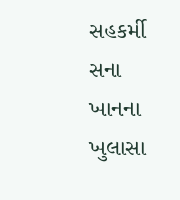સહકર્મી સના ખાનના ખુલાસા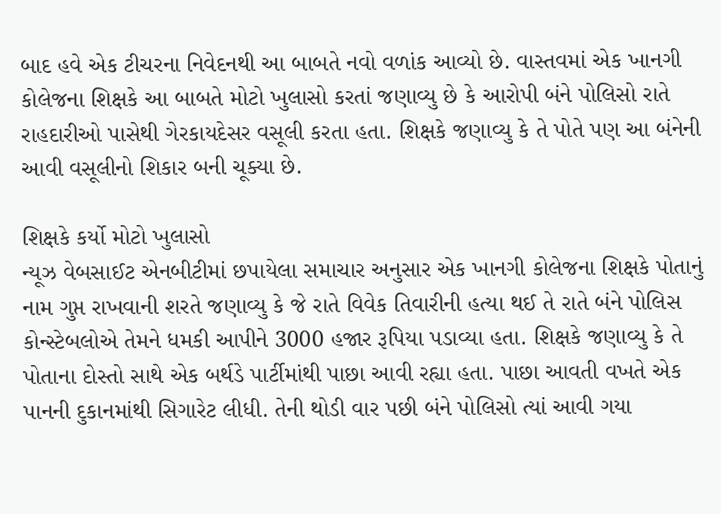બાદ હવે એક ટીચરના નિવેદનથી આ બાબતે નવો વળાંક આવ્યો છે. વાસ્તવમાં એક ખાનગી કોલેજના શિક્ષકે આ બાબતે મોટો ખુલાસો કરતાં જણાવ્યુ છે કે આરોપી બંને પોલિસો રાતે રાહદારીઓ પાસેથી ગેરકાયદેસર વસૂલી કરતા હતા. શિક્ષકે જણાવ્યુ કે તે પોતે પણ આ બંનેની આવી વસૂલીનો શિકાર બની ચૂક્યા છે.

શિક્ષકે કર્યો મોટો ખુલાસો
ન્યૂઝ વેબસાઈટ એનબીટીમાં છપાયેલા સમાચાર અનુસાર એક ખાનગી કોલેજના શિક્ષકે પોતાનું નામ ગુપ્ત રાખવાની શરતે જણાવ્યુ કે જે રાતે વિવેક તિવારીની હત્યા થઈ તે રાતે બંને પોલિસ કોન્સ્ટેબલોએ તેમને ધમકી આપીને 3000 હજાર રૂપિયા પડાવ્યા હતા. શિક્ષકે જણાવ્યુ કે તે પોતાના દોસ્તો સાથે એક બર્થડે પાર્ટીમાંથી પાછા આવી રહ્યા હતા. પાછા આવતી વખતે એક પાનની દુકાનમાંથી સિગારેટ લીધી. તેની થોડી વાર પછી બંને પોલિસો ત્યાં આવી ગયા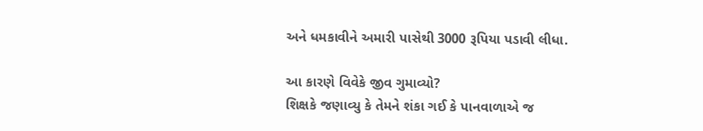અને ધમકાવીને અમારી પાસેથી 3000 રૂપિયા પડાવી લીધા.

આ કારણે વિવેકે જીવ ગુમાવ્યો?
શિક્ષકે જણાવ્યુ કે તેમને શંકા ગઈ કે પાનવાળાએ જ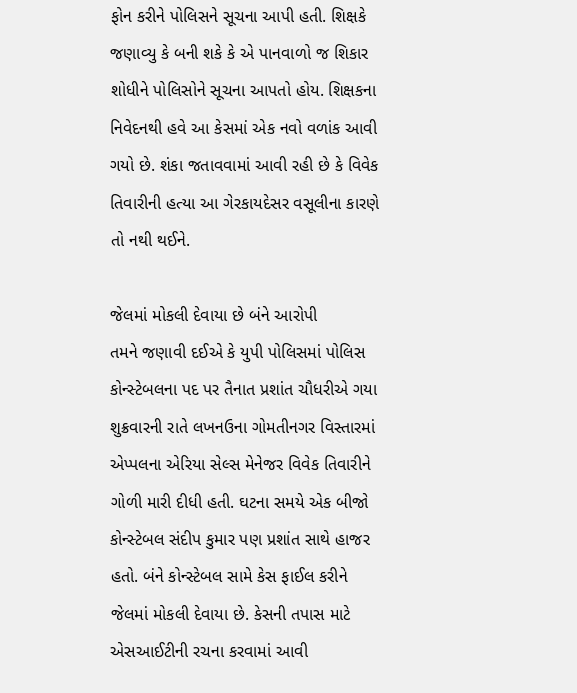ફોન કરીને પોલિસને સૂચના આપી હતી. શિક્ષકે જણાવ્યુ કે બની શકે કે એ પાનવાળો જ શિકાર શોધીને પોલિસોને સૂચના આપતો હોય. શિક્ષકના નિવેદનથી હવે આ કેસમાં એક નવો વળાંક આવી ગયો છે. શંકા જતાવવામાં આવી રહી છે કે વિવેક તિવારીની હત્યા આ ગેરકાયદેસર વસૂલીના કારણે તો નથી થઈને.

જેલમાં મોકલી દેવાયા છે બંને આરોપી
તમને જણાવી દઈએ કે યુપી પોલિસમાં પોલિસ કોન્સ્ટેબલના પદ પર તૈનાત પ્રશાંત ચૌધરીએ ગયા શુક્રવારની રાતે લખનઉના ગોમતીનગર વિસ્તારમાં એપ્પલના એરિયા સેલ્સ મેનેજર વિવેક તિવારીને ગોળી મારી દીધી હતી. ઘટના સમયે એક બીજો કોન્સ્ટેબલ સંદીપ કુમાર પણ પ્રશાંત સાથે હાજર હતો. બંને કોન્સ્ટેબલ સામે કેસ ફાઈલ કરીને જેલમાં મોકલી દેવાયા છે. કેસની તપાસ માટે એસઆઈટીની રચના કરવામાં આવી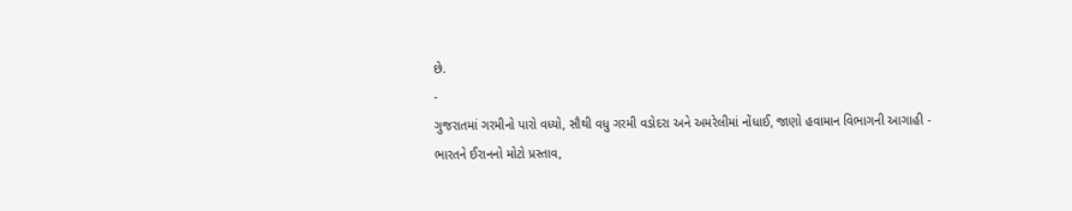છે.
-
ગુજરાતમાં ગરમીનો પારો વધ્યો, સૌથી વધુ ગરમી વડોદરા અને અમરેલીમાં નોંધાઈ, જાણો હવામાન વિભાગની આગાહી -
ભારતને ઈરાનનો મોટો પ્રસ્તાવ,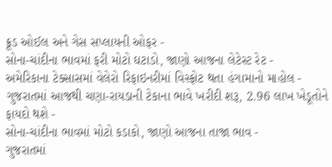ક્રૂડ ઓઈલ અને ગેસ સપ્લાયની ઓફર -
સોના-ચાંદીના ભાવમાં ફરી મોટો ઘટાડો, જાણો આજના લેટેસ્ટ રેટ -
અમેરિકાના ટેક્સાસમાં વેલેરો રિફાઇનરીમાં વિસ્ફોટ થતા હંગામાનો માહોલ -
ગુજરાતમાં આજથી ચણા-રાયડાની ટેકાના ભાવે ખરીદી શરૂ, 2.96 લાખ ખેડૂતોને ફાયદો થશે -
સોના-ચાંદીના ભાવમાં મોટો કડાકો, જાણો આજના તાજા ભાવ -
ગુજરાતમાં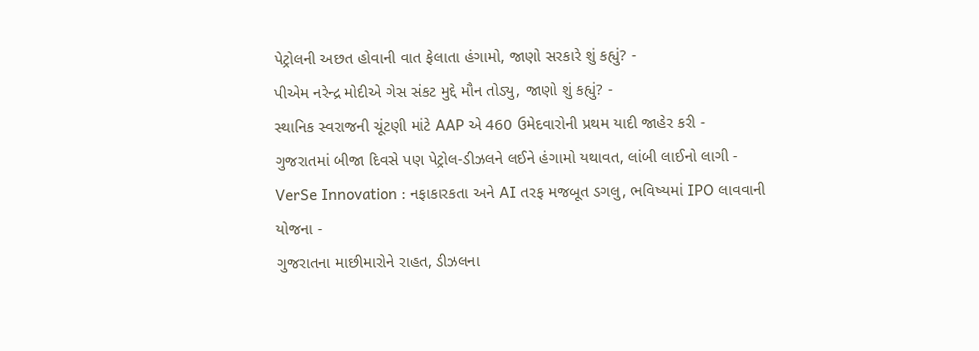પેટ્રોલની અછત હોવાની વાત ફેલાતા હંગામો, જાણો સરકારે શું કહ્યું? -
પીએમ નરેન્દ્ર મોદીએ ગેસ સંકટ મુદ્દે મૌન તોડ્યુ, જાણો શું કહ્યું? -
સ્થાનિક સ્વરાજની ચૂંટણી માંટે AAP એ 460 ઉમેદવારોની પ્રથમ યાદી જાહેર કરી -
ગુજરાતમાં બીજા દિવસે પણ પેટ્રોલ-ડીઝલને લઈને હંગામો યથાવત, લાંબી લાઈનો લાગી -
VerSe Innovation : નફાકારકતા અને AI તરફ મજબૂત ડગલુ, ભવિષ્યમાં IPO લાવવાની યોજના -
ગુજરાતના માછીમારોને રાહત, ડીઝલના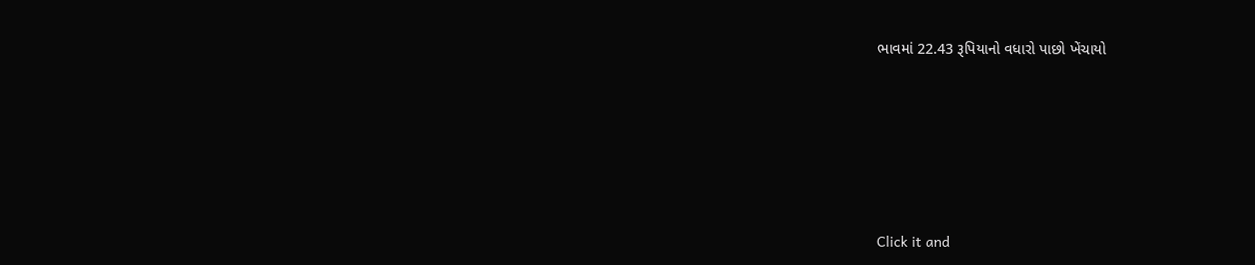ભાવમાં 22.43 રૂપિયાનો વધારો પાછો ખેંચાયો







Click it and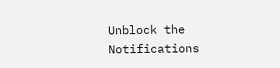Unblock the Notifications